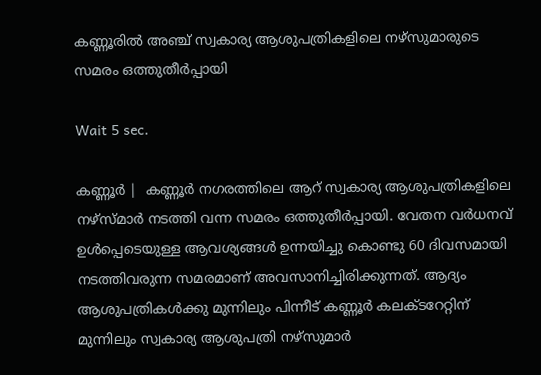കണ്ണൂരില്‍ അഞ്ച് സ്വകാര്യ ആശുപത്രികളിലെ നഴ്‌സുമാരുടെ സമരം ഒത്തുതീര്‍പ്പായി

Wait 5 sec.

കണ്ണൂര്‍ |  കണ്ണൂര്‍ നഗരത്തിലെ ആറ് സ്വകാര്യ ആശുപത്രികളിലെ നഴ്‌സ്മാര്‍ നടത്തി വന്ന സമരം ഒത്തുതീര്‍പ്പായി. വേതന വര്‍ധനവ് ഉള്‍പ്പെടെയുള്ള ആവശ്യങ്ങള്‍ ഉന്നയിച്ചു കൊണ്ടു 60 ദിവസമായി നടത്തിവരുന്ന സമരമാണ് അവസാനിച്ചിരിക്കുന്നത്. ആദ്യം ആശുപത്രികള്‍ക്കു മുന്നിലും പിന്നീട് കണ്ണൂര്‍ കലക്ടറേറ്റിന് മുന്നിലും സ്വകാര്യ ആശുപത്രി നഴ്‌സുമാര്‍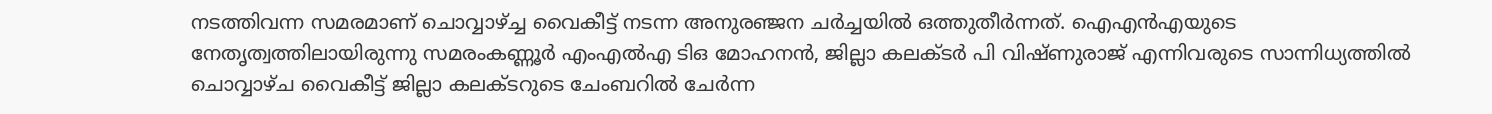നടത്തിവന്ന സമരമാണ് ചൊവ്വാഴ്ച്ച വൈകീട്ട് നടന്ന അനുരഞ്ജന ചര്‍ച്ചയില്‍ ഒത്തുതീര്‍ന്നത്. ഐഎന്‍എയുടെ നേതൃത്വത്തിലായിരുന്നു സമരംകണ്ണൂര്‍ എംഎല്‍എ ടിഒ മോഹനന്‍, ജില്ലാ കലക്ടര്‍ പി വിഷ്ണുരാജ് എന്നിവരുടെ സാന്നിധ്യത്തില്‍ ചൊവ്വാഴ്ച വൈകീട്ട് ജില്ലാ കലക്ടറുടെ ചേംബറില്‍ ചേര്‍ന്ന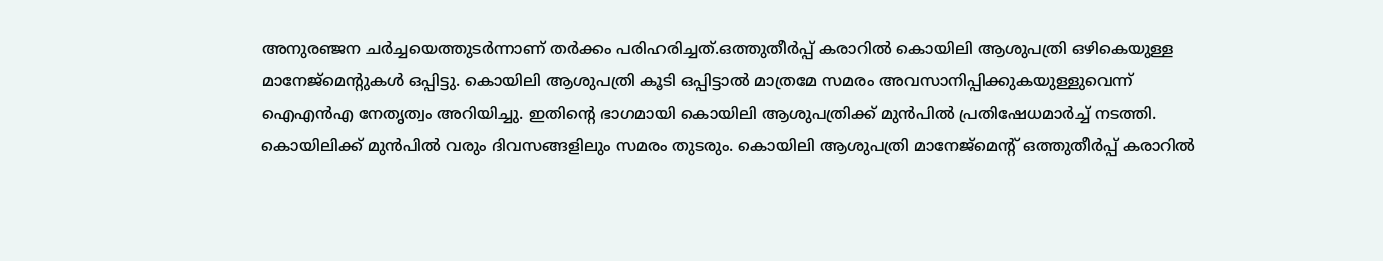അനുരഞ്ജന ചര്‍ച്ചയെത്തുടര്‍ന്നാണ് തര്‍ക്കം പരിഹരിച്ചത്.ഒത്തുതീര്‍പ്പ് കരാറില്‍ കൊയിലി ആശുപത്രി ഒഴികെയുള്ള മാനേജ്‌മെന്റുകള്‍ ഒപ്പിട്ടു. കൊയിലി ആശുപത്രി കൂടി ഒപ്പിട്ടാല്‍ മാത്രമേ സമരം അവസാനിപ്പിക്കുകയുള്ളുവെന്ന് ഐഎന്‍എ നേതൃത്വം അറിയിച്ചു. ഇതിന്റെ ഭാഗമായി കൊയിലി ആശുപത്രിക്ക് മുന്‍പില്‍ പ്രതിഷേധമാര്‍ച്ച് നടത്തി. കൊയിലിക്ക് മുന്‍പില്‍ വരും ദിവസങ്ങളിലും സമരം തുടരും. കൊയിലി ആശുപത്രി മാനേജ്‌മെന്റ് ഒത്തുതീര്‍പ്പ് കരാറില്‍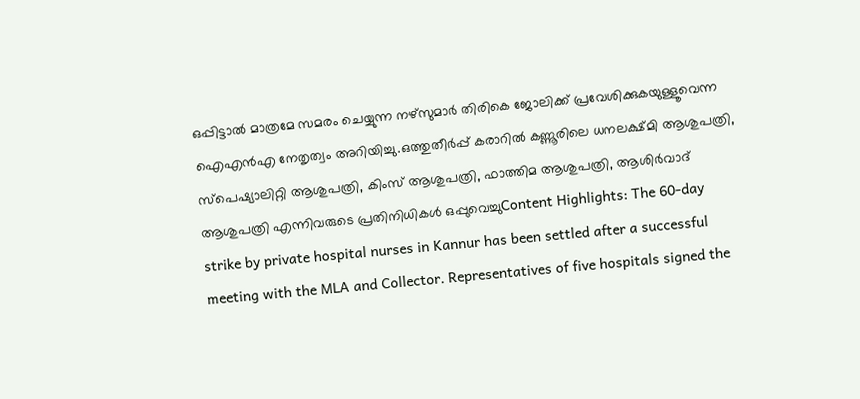ഒപ്പിട്ടാല്‍ മാത്രമേ സമരം ചെയ്യുന്ന നഴ്‌സുമാര്‍ തിരികെ ജോലിക്ക് പ്രവേശിക്കുകയുള്ളൂവെന്ന ഐഎന്‍എ നേതൃത്വം അറിയിച്ചു.ഒത്തുതീര്‍പ്പ് കരാറില്‍ കണ്ണൂരിലെ ധനലക്ഷ്മി ആശുപത്രി, സ്‌പെഷ്യാലിറ്റി ആശുപത്രി, കിംസ് ആശുപത്രി, ഫാത്തിമ ആശുപത്രി, ആശിര്‍വാദ് ആശുപത്രി എന്നിവരുടെ പ്രതിനിധികള്‍ ഒപ്പുവെച്ചുContent Highlights: The 60-day strike by private hospital nurses in Kannur has been settled after a successful meeting with the MLA and Collector. Representatives of five hospitals signed the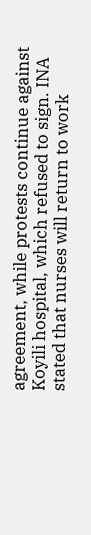agreement, while protests continue against Koyili hospital, which refused to sign. INA stated that nurses will return to work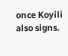once Koyili also signs.